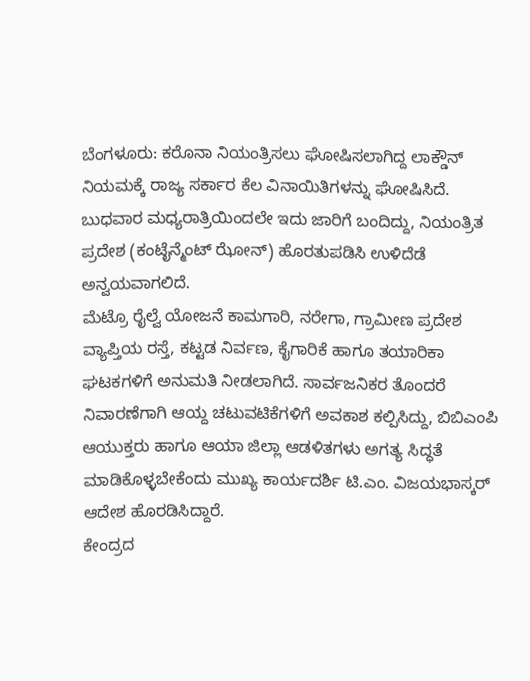ಬೆಂಗಳೂರು: ಕರೊನಾ ನಿಯಂತ್ರಿಸಲು ಘೋಷಿಸಲಾಗಿದ್ದ ಲಾಕ್ಡೌನ್ ನಿಯಮಕ್ಕೆ ರಾಜ್ಯ ಸರ್ಕಾರ ಕೆಲ ವಿನಾಯಿತಿಗಳನ್ನು ಘೋಷಿಸಿದೆ. ಬುಧವಾರ ಮಧ್ಯರಾತ್ರಿಯಿಂದಲೇ ಇದು ಜಾರಿಗೆ ಬಂದಿದ್ದು, ನಿಯಂತ್ರಿತ ಪ್ರದೇಶ (ಕಂಟೈನ್ಮೆಂಟ್ ಝೋನ್) ಹೊರತುಪಡಿಸಿ ಉಳಿದೆಡೆ ಅನ್ವಯವಾಗಲಿದೆ.
ಮೆಟ್ರೊ ರೈಲ್ವೆ ಯೋಜನೆ ಕಾಮಗಾರಿ, ನರೇಗಾ, ಗ್ರಾಮೀಣ ಪ್ರದೇಶ ವ್ಯಾಪ್ತಿಯ ರಸ್ತೆ, ಕಟ್ಟಡ ನಿರ್ವಣ, ಕೈಗಾರಿಕೆ ಹಾಗೂ ತಯಾರಿಕಾ ಘಟಕಗಳಿಗೆ ಅನುಮತಿ ನೀಡಲಾಗಿದೆ. ಸಾರ್ವಜನಿಕರ ತೊಂದರೆ ನಿವಾರಣೆಗಾಗಿ ಆಯ್ದ ಚಟುವಟಿಕೆಗಳಿಗೆ ಅವಕಾಶ ಕಲ್ಪಿಸಿದ್ದು, ಬಿಬಿಎಂಪಿ ಆಯುಕ್ತರು ಹಾಗೂ ಆಯಾ ಜಿಲ್ಲಾ ಆಡಳಿತಗಳು ಅಗತ್ಯ ಸಿದ್ಧತೆ ಮಾಡಿಕೊಳ್ಳಬೇಕೆಂದು ಮುಖ್ಯ ಕಾರ್ಯದರ್ಶಿ ಟಿ.ಎಂ. ವಿಜಯಭಾಸ್ಕರ್ ಆದೇಶ ಹೊರಡಿಸಿದ್ದಾರೆ.
ಕೇಂದ್ರದ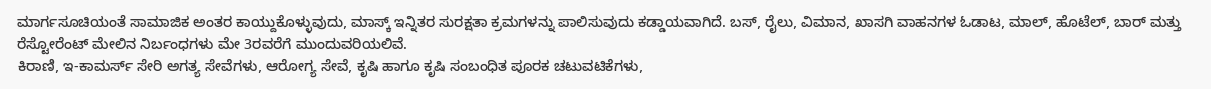ಮಾರ್ಗಸೂಚಿಯಂತೆ ಸಾಮಾಜಿಕ ಅಂತರ ಕಾಯ್ದುಕೊಳ್ಳುವುದು, ಮಾಸ್ಕ್ ಇನ್ನಿತರ ಸುರಕ್ಷತಾ ಕ್ರಮಗಳನ್ನು ಪಾಲಿಸುವುದು ಕಡ್ಡಾಯವಾಗಿದೆ. ಬಸ್, ರೈಲು, ವಿಮಾನ, ಖಾಸಗಿ ವಾಹನಗಳ ಓಡಾಟ, ಮಾಲ್, ಹೊಟೆಲ್, ಬಾರ್ ಮತ್ತು ರೆಸ್ಟೋರೆಂಟ್ ಮೇಲಿನ ನಿರ್ಬಂಧಗಳು ಮೇ 3ರವರೆಗೆ ಮುಂದುವರಿಯಲಿವೆ.
ಕಿರಾಣಿ, ಇ-ಕಾಮರ್ಸ್ ಸೇರಿ ಅಗತ್ಯ ಸೇವೆಗಳು, ಆರೋಗ್ಯ ಸೇವೆ, ಕೃಷಿ ಹಾಗೂ ಕೃಷಿ ಸಂಬಂಧಿತ ಪೂರಕ ಚಟುವಟಿಕೆಗಳು,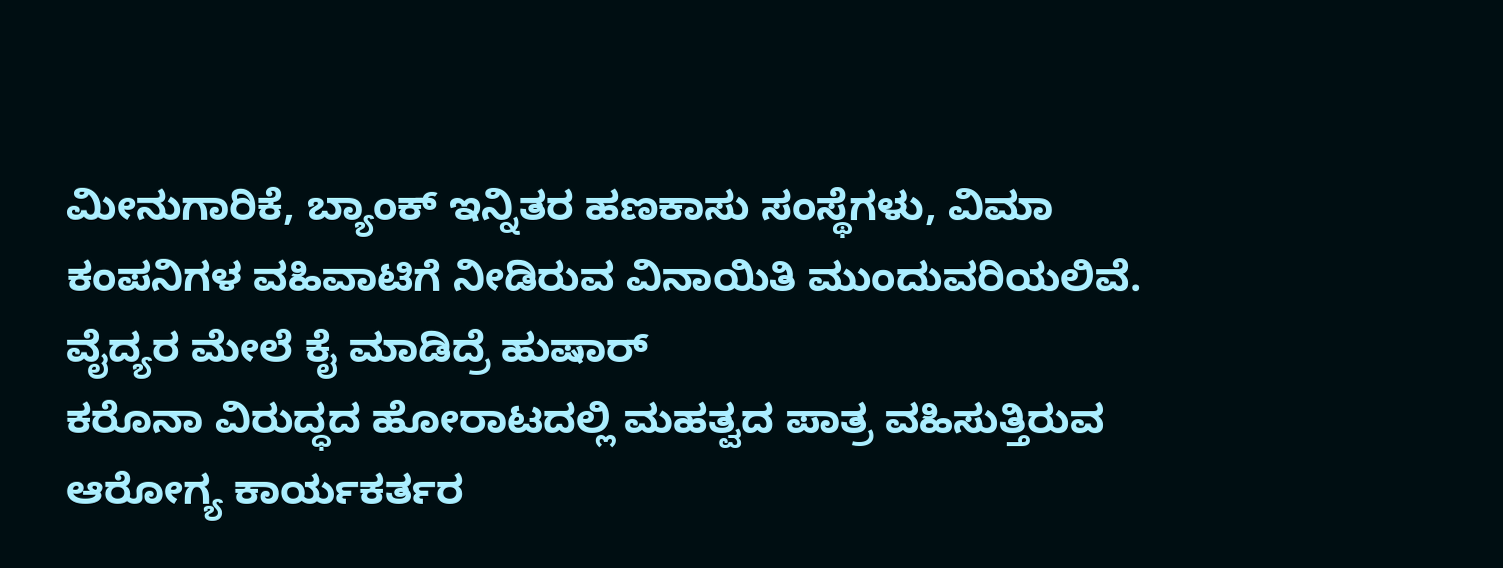ಮೀನುಗಾರಿಕೆ, ಬ್ಯಾಂಕ್ ಇನ್ನಿತರ ಹಣಕಾಸು ಸಂಸ್ಥೆಗಳು, ವಿಮಾ ಕಂಪನಿಗಳ ವಹಿವಾಟಿಗೆ ನೀಡಿರುವ ವಿನಾಯಿತಿ ಮುಂದುವರಿಯಲಿವೆ.
ವೈದ್ಯರ ಮೇಲೆ ಕೈ ಮಾಡಿದ್ರೆ ಹುಷಾರ್
ಕರೊನಾ ವಿರುದ್ಧದ ಹೋರಾಟದಲ್ಲಿ ಮಹತ್ವದ ಪಾತ್ರ ವಹಿಸುತ್ತಿರುವ ಆರೋಗ್ಯ ಕಾರ್ಯಕರ್ತರ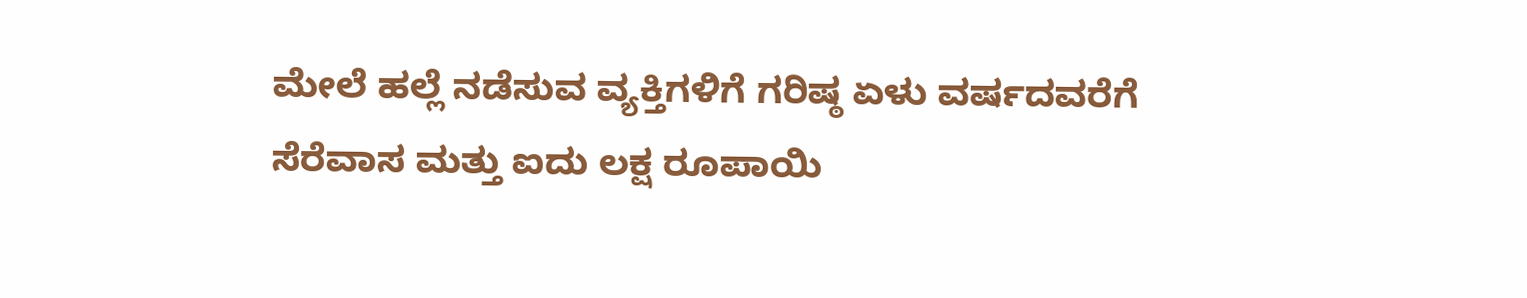ಮೇಲೆ ಹಲ್ಲೆ ನಡೆಸುವ ವ್ಯಕ್ತಿಗಳಿಗೆ ಗರಿಷ್ಠ ಏಳು ವರ್ಷದವರೆಗೆ ಸೆರೆವಾಸ ಮತ್ತು ಐದು ಲಕ್ಷ ರೂಪಾಯಿ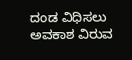ದಂಡ ವಿಧಿಸಲು ಅವಕಾಶ ವಿರುವ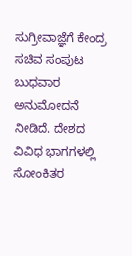ಸುಗ್ರೀವಾಜ್ಞೆಗೆ ಕೇಂದ್ರ ಸಚಿವ ಸಂಪುಟ ಬುಧವಾರ ಅನುಮೋದನೆ ನೀಡಿದೆ. ದೇಶದ ವಿವಿಧ ಭಾಗಗಳಲ್ಲಿ ಸೋಂಕಿತರ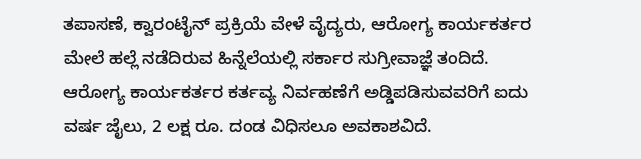ತಪಾಸಣೆ, ಕ್ವಾರಂಟೈನ್ ಪ್ರಕ್ರಿಯೆ ವೇಳೆ ವೈದ್ಯರು, ಆರೋಗ್ಯ ಕಾರ್ಯಕರ್ತರ ಮೇಲೆ ಹಲ್ಲೆ ನಡೆದಿರುವ ಹಿನ್ನೆಲೆಯಲ್ಲಿ ಸರ್ಕಾರ ಸುಗ್ರೀವಾಜ್ಞೆ ತಂದಿದೆ. ಆರೋಗ್ಯ ಕಾರ್ಯಕರ್ತರ ಕರ್ತವ್ಯ ನಿರ್ವಹಣೆಗೆ ಅಡ್ಡಿಪಡಿಸುವವರಿಗೆ ಐದು ವರ್ಷ ಜೈಲು, 2 ಲಕ್ಷ ರೂ. ದಂಡ ವಿಧಿಸಲೂ ಅವಕಾಶವಿದೆ.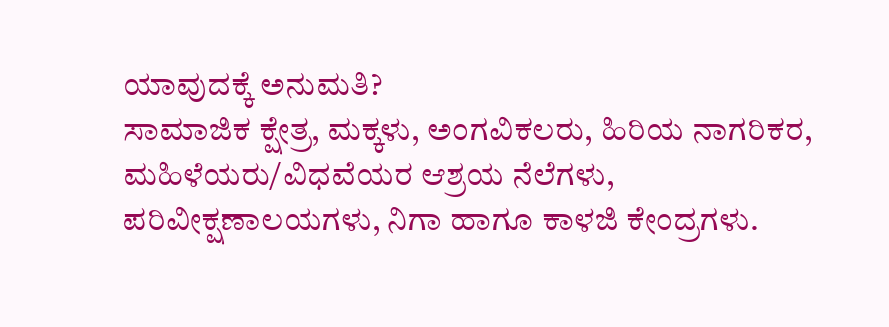ಯಾವುದಕ್ಕೆ ಅನುಮತಿ?
ಸಾಮಾಜಿಕ ಕ್ಷೇತ್ರ, ಮಕ್ಕಳು, ಅಂಗವಿಕಲರು, ಹಿರಿಯ ನಾಗರಿಕರ, ಮಹಿಳೆಯರು/ವಿಧವೆಯರ ಆಶ್ರಯ ನೆಲೆಗಳು,
ಪರಿವೀಕ್ಷಣಾಲಯಗಳು, ನಿಗಾ ಹಾಗೂ ಕಾಳಜಿ ಕೇಂದ್ರಗಳು.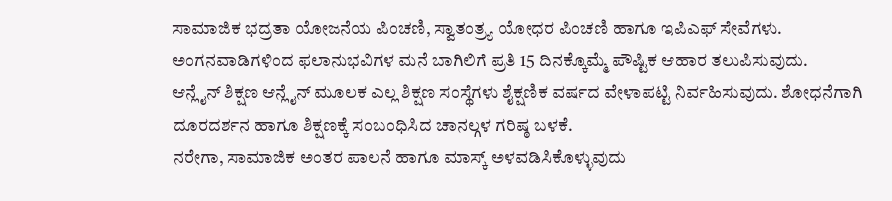ಸಾಮಾಜಿಕ ಭದ್ರತಾ ಯೋಜನೆಯ ಪಿಂಚಣಿ, ಸ್ವಾತಂತ್ರ್ಯ ಯೋಧರ ಪಿಂಚಣಿ ಹಾಗೂ ಇಪಿಎಫ್ ಸೇವೆಗಳು.
ಅಂಗನವಾಡಿಗಳಿಂದ ಫಲಾನುಭವಿಗಳ ಮನೆ ಬಾಗಿಲಿಗೆ ಪ್ರತಿ 15 ದಿನಕ್ಕೊಮ್ಮೆ ಪೌಷ್ಟಿಕ ಆಹಾರ ತಲುಪಿಸುವುದು.
ಆನ್ಲೈನ್ ಶಿಕ್ಷಣ ಆನ್ಲೈನ್ ಮೂಲಕ ಎಲ್ಲ ಶಿಕ್ಷಣ ಸಂಸ್ಥೆಗಳು ಶೈಕ್ಷಣಿಕ ವರ್ಷದ ವೇಳಾಪಟ್ಟಿ ನಿರ್ವಹಿಸುವುದು. ಶೋಧನೆಗಾಗಿ ದೂರದರ್ಶನ ಹಾಗೂ ಶಿಕ್ಷಣಕ್ಕೆ ಸಂಬಂಧಿಸಿದ ಚಾನಲ್ಗಳ ಗರಿಷ್ಠ ಬಳಕೆ.
ನರೇಗಾ, ಸಾಮಾಜಿಕ ಅಂತರ ಪಾಲನೆ ಹಾಗೂ ಮಾಸ್ಕ್ ಅಳವಡಿಸಿಕೊಳ್ಳುವುದು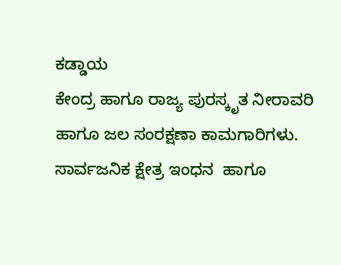ಕಡ್ಡಾಯ
ಕೇಂದ್ರ ಹಾಗೂ ರಾಜ್ಯ ಪುರಸ್ಕೃತ ನೀರಾವರಿ ಹಾಗೂ ಜಲ ಸಂರಕ್ಷಣಾ ಕಾಮಗಾರಿಗಳು.
ಸಾರ್ವಜನಿಕ ಕ್ಷೇತ್ರ ಇಂಧನ  ಹಾಗೂ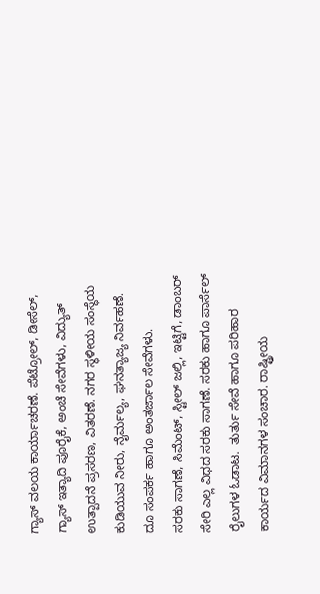ಗ್ಯಾಸ್ ವಲಯ ಕಾರ್ಯಾಚರಣೆ. ಪೆಟ್ರೋಲ್, ಡೀಸೆಲ್, ಗ್ಯಾಸ್ ಇತ್ಯಾದಿ ಪೂರೈಕೆ, ಅಂಚೆ ಸೇವೆಗಳು, ವಿದ್ಯುತ್ ಉತ್ಪಾದನೆ ಪ್ರಸರಣ, ವಿತರಣೆ. ನಗರ ಸ್ಥಳೀಯ ಸಂಸ್ಥೆಯ ಕುಡಿಯುವ ನೀರು, ನೈರ್ಮಲ್ಯ, ಘನತ್ಯಾಜ್ಯ ನಿರ್ವಹಣೆ. ದೂ ಸಂಪರ್ಕ ಹಾಗೂ ಅಂತರ್ಜಾಲ ಸೇವೆಗಳು.
ಸರಕು ಸಾಗಣೆ, ಸಿಮೆಂಟ್, ಸ್ಟೀಲ್ ಜಲ್ಲಿ, ಇಟ್ಟಿಗೆ, ಡಾಂಬರ್ ಸೇರಿ ಎಲ್ಲ ವಿಧದ ಸರಕು ಸಾಗಣೆ. ಸರಕು ಹಾಗೂ ಪಾರ್ಸೆಲ್ ರೈಲುಗಳ ಓಡಾಟ.  ತುರ್ತು ಸೇವೆ ಹಾಗೂ ಪರಿಹಾರ ಕಾರ್ಯದ ವಿಮಾನಗಳ ಸಂಚಾರ. ರಾಷ್ಟ್ರೀಯ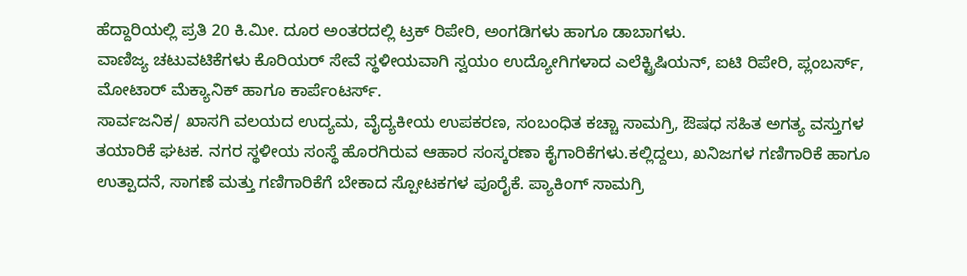ಹೆದ್ದಾರಿಯಲ್ಲಿ ಪ್ರತಿ 20 ಕಿ.ಮೀ. ದೂರ ಅಂತರದಲ್ಲಿ ಟ್ರಕ್ ರಿಪೇರಿ, ಅಂಗಡಿಗಳು ಹಾಗೂ ಡಾಬಾಗಳು.
ವಾಣಿಜ್ಯ ಚಟುವಟಿಕೆಗಳು ಕೊರಿಯರ್ ಸೇವೆ ಸ್ಥಳೀಯವಾಗಿ ಸ್ವಯಂ ಉದ್ಯೋಗಿಗಳಾದ ಎಲೆಕ್ಟ್ರಿಷಿಯನ್, ಐಟಿ ರಿಪೇರಿ, ಪ್ಲಂಬರ್ಸ್, ಮೋಟಾರ್ ಮೆಕ್ಯಾನಿಕ್ ಹಾಗೂ ಕಾರ್ಪೆಂಟರ್ಸ್.
ಸಾರ್ವಜನಿಕ/ ಖಾಸಗಿ ವಲಯದ ಉದ್ಯಮ, ವೈದ್ಯಕೀಯ ಉಪಕರಣ, ಸಂಬಂಧಿತ ಕಚ್ಚಾ ಸಾಮಗ್ರಿ, ಔಷಧ ಸಹಿತ ಅಗತ್ಯ ವಸ್ತುಗಳ ತಯಾರಿಕೆ ಘಟಕ. ನಗರ ಸ್ಥಳೀಯ ಸಂಸ್ಥೆ ಹೊರಗಿರುವ ಆಹಾರ ಸಂಸ್ಕರಣಾ ಕೈಗಾರಿಕೆಗಳು.ಕಲ್ಲಿದ್ದಲು, ಖನಿಜಗಳ ಗಣಿಗಾರಿಕೆ ಹಾಗೂ ಉತ್ಪಾದನೆ, ಸಾಗಣೆ ಮತ್ತು ಗಣಿಗಾರಿಕೆಗೆ ಬೇಕಾದ ಸ್ಪೋಟಕಗಳ ಪೂರೈಕೆ. ಪ್ಯಾಕಿಂಗ್ ಸಾಮಗ್ರಿ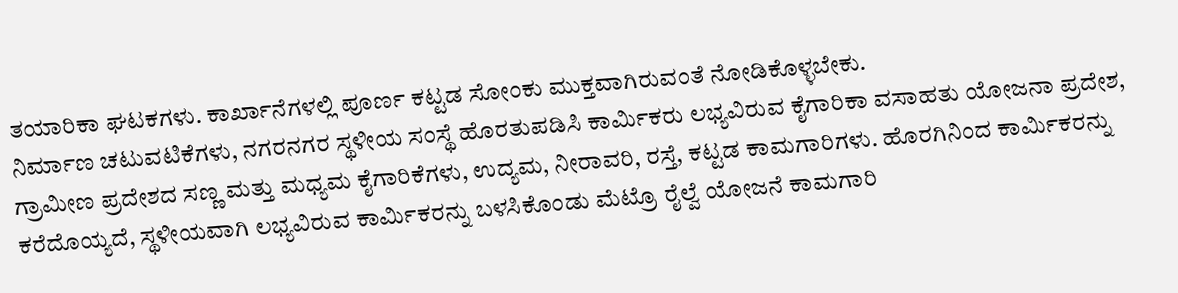ತಯಾರಿಕಾ ಘಟಕಗಳು. ಕಾರ್ಖಾನೆಗಳಲ್ಲಿ ಪೂರ್ಣ ಕಟ್ಟಡ ಸೋಂಕು ಮುಕ್ತವಾಗಿರುವಂತೆ ನೋಡಿಕೊಳ್ಳಬೇಕು.
ನಿರ್ಮಾಣ ಚಟುವಟಿಕೆಗಳು, ನಗರನಗರ ಸ್ಥಳೀಯ ಸಂಸ್ಥೆ ಹೊರತುಪಡಿಸಿ ಕಾರ್ವಿುಕರು ಲಭ್ಯವಿರುವ ಕೈಗಾರಿಕಾ ವಸಾಹತು ಯೋಜನಾ ಪ್ರದೇಶ, ಗ್ರಾಮೀಣ ಪ್ರದೇಶದ ಸಣ್ಣ ಮತ್ತು ಮಧ್ಯಮ ಕೈಗಾರಿಕೆಗಳು, ಉದ್ಯಮ, ನೀರಾವರಿ, ರಸ್ತೆ, ಕಟ್ಟಡ ಕಾಮಗಾರಿಗಳು. ಹೊರಗಿನಿಂದ ಕಾರ್ವಿುಕರನ್ನು ಕರೆದೊಯ್ಯದೆ, ಸ್ಥಳೀಯವಾಗಿ ಲಭ್ಯವಿರುವ ಕಾರ್ವಿುಕರನ್ನು ಬಳಸಿಕೊಂಡು ಮೆಟ್ರೊ ರೈಲ್ವೆ ಯೋಜನೆ ಕಾಮಗಾರಿ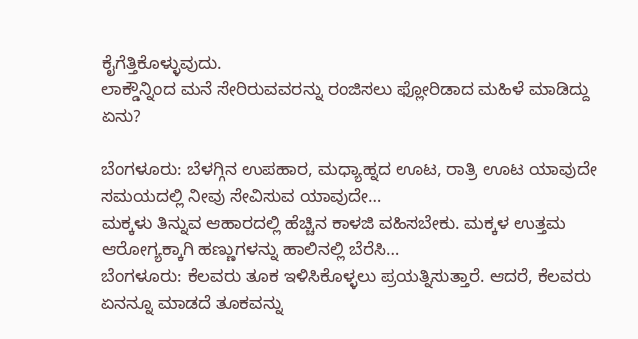ಕೈಗೆತ್ತಿಕೊಳ್ಳುವುದು.
ಲಾಕ್ಡೌನ್ನಿಂದ ಮನೆ ಸೇರಿರುವವರನ್ನು ರಂಜಿಸಲು ಫ್ಲೋರಿಡಾದ ಮಹಿಳೆ ಮಾಡಿದ್ದು ಏನು?

ಬೆಂಗಳೂರು: ಬೆಳಗ್ಗಿನ ಉಪಹಾರ, ಮಧ್ಯಾಹ್ನದ ಊಟ, ರಾತ್ರಿ ಊಟ ಯಾವುದೇ ಸಮಯದಲ್ಲಿ ನೀವು ಸೇವಿಸುವ ಯಾವುದೇ…
ಮಕ್ಕಳು ತಿನ್ನುವ ಆಹಾರದಲ್ಲಿ ಹೆಚ್ಚಿನ ಕಾಳಜಿ ವಹಿಸಬೇಕು. ಮಕ್ಕಳ ಉತ್ತಮ ಆರೋಗ್ಯಕ್ಕಾಗಿ ಹಣ್ಣುಗಳನ್ನು ಹಾಲಿನಲ್ಲಿ ಬೆರೆಸಿ…
ಬೆಂಗಳೂರು: ಕೆಲವರು ತೂಕ ಇಳಿಸಿಕೊಳ್ಳಲು ಪ್ರಯತ್ನಿಸುತ್ತಾರೆ. ಆದರೆ, ಕೆಲವರು ಏನನ್ನೂ ಮಾಡದೆ ತೂಕವನ್ನು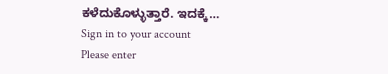ಕಳೆದುಕೊಳ್ಳುತ್ತಾರೆ. ಇದಕ್ಕೆ…
Sign in to your account
Please enter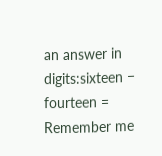an answer in digits:sixteen − fourteen =
Remember me